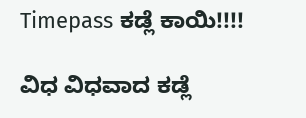Timepass ಕಡ್ಲೆ ಕಾಯಿ!!!!

ವಿಧ ವಿಧವಾದ ಕಡ್ಲೆ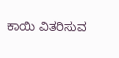ಕಾಯಿ ವಿತರಿಸುವ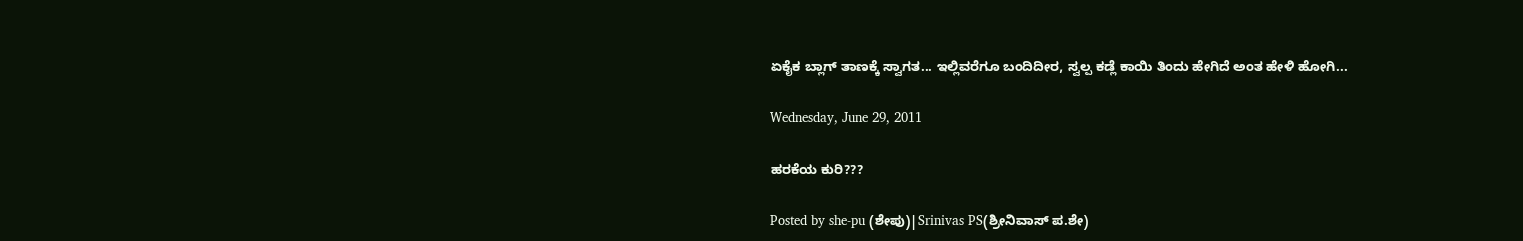ಏಕೈಕ ಬ್ಲಾಗ್ ತಾಣಕ್ಕೆ ಸ್ವಾಗತ... ಇಲ್ಲಿವರೆಗೂ ಬಂದಿದೀರ, ಸ್ವಲ್ಪ ಕಡ್ಲೆ ಕಾಯಿ ತಿಂದು ಹೇಗಿದೆ ಅಂತ ಹೇಳಿ ಹೋಗಿ...

Wednesday, June 29, 2011

ಹರಕೆಯ ಕುರಿ???

Posted by she-pu (ಶೇಪು)|Srinivas PS(ಶ್ರೀನಿವಾಸ್ ಪ.ಶೇ)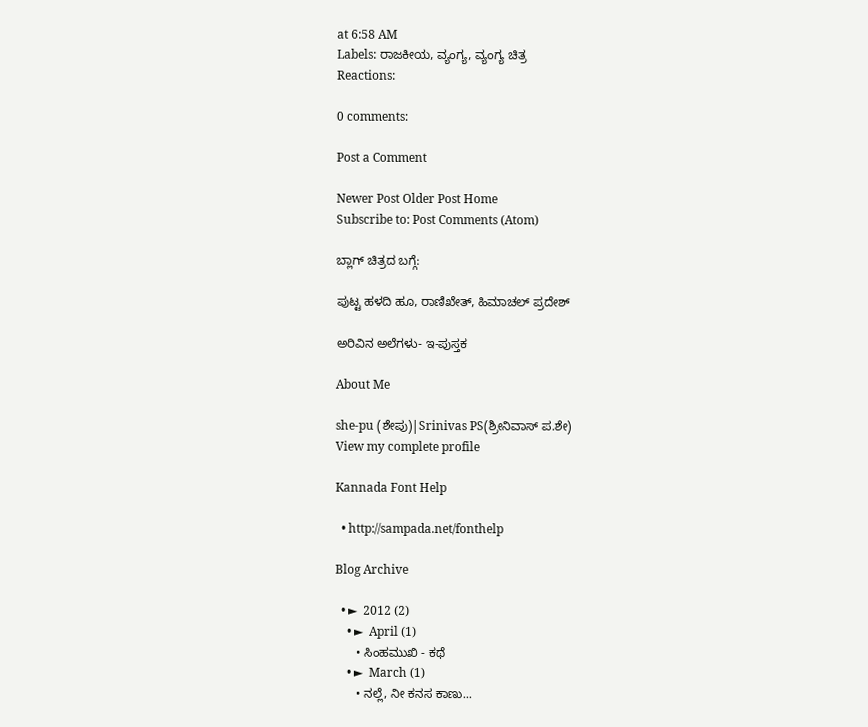at 6:58 AM
Labels: ರಾಜಕೀಯ, ವ್ಯಂಗ್ಯ, ವ್ಯಂಗ್ಯ ಚಿತ್ರ
Reactions:

0 comments:

Post a Comment

Newer Post Older Post Home
Subscribe to: Post Comments (Atom)

ಬ್ಲಾಗ್ ಚಿತ್ರದ ಬಗ್ಗೆ:

ಪುಟ್ಟ ಹಳದಿ ಹೂ, ರಾಣಿಖೇತ್, ಹಿಮಾಚಲ್ ಪ್ರದೇಶ್

ಅರಿವಿನ ಅಲೆಗಳು- ಇ-ಪುಸ್ತಕ

About Me

she-pu (ಶೇಪು)|Srinivas PS(ಶ್ರೀನಿವಾಸ್ ಪ.ಶೇ)
View my complete profile

Kannada Font Help

  • http://sampada.net/fonthelp

Blog Archive

  • ►  2012 (2)
    • ►  April (1)
      • ಸಿಂಹಮುಖಿ - ಕಥೆ
    • ►  March (1)
      • ನಲ್ಲೆ, ನೀ ಕನಸ ಕಾಣು...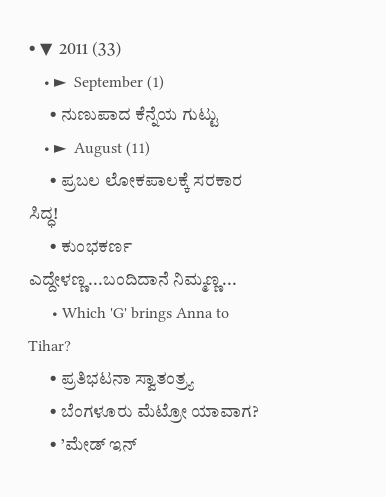• ▼  2011 (33)
    • ►  September (1)
      • ನುಣುಪಾದ ಕೆನ್ನೆಯ ಗುಟ್ಟು
    • ►  August (11)
      • ಪ್ರಬಲ ಲೋಕಪಾಲಕ್ಕೆ ಸರಕಾರ ಸಿದ್ಧ!
      • ಕುಂಭಕರ್ಣ ಎದ್ದೇಳಣ್ಣ...ಬಂದಿದಾನೆ ನಿಮ್ಮಣ್ಣ...
      • Which 'G' brings Anna to Tihar?
      • ಪ್ರತಿಭಟನಾ ಸ್ವಾತಂತ್ರ್ಯ
      • ಬೆಂಗಳೂರು ಮೆಟ್ರೋ ಯಾವಾಗ?
      • ’ಮೇಡ್ ಇನ್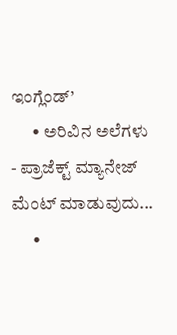ಇಂಗ್ಲೆಂಡ್’
      • ಅರಿವಿನ ಅಲೆಗಳು - ಪ್ರಾಜೆಕ್ಟ್ ಮ್ಯಾನೇಜ್ ಮೆಂಟ್ ಮಾಡುವುದು...
      •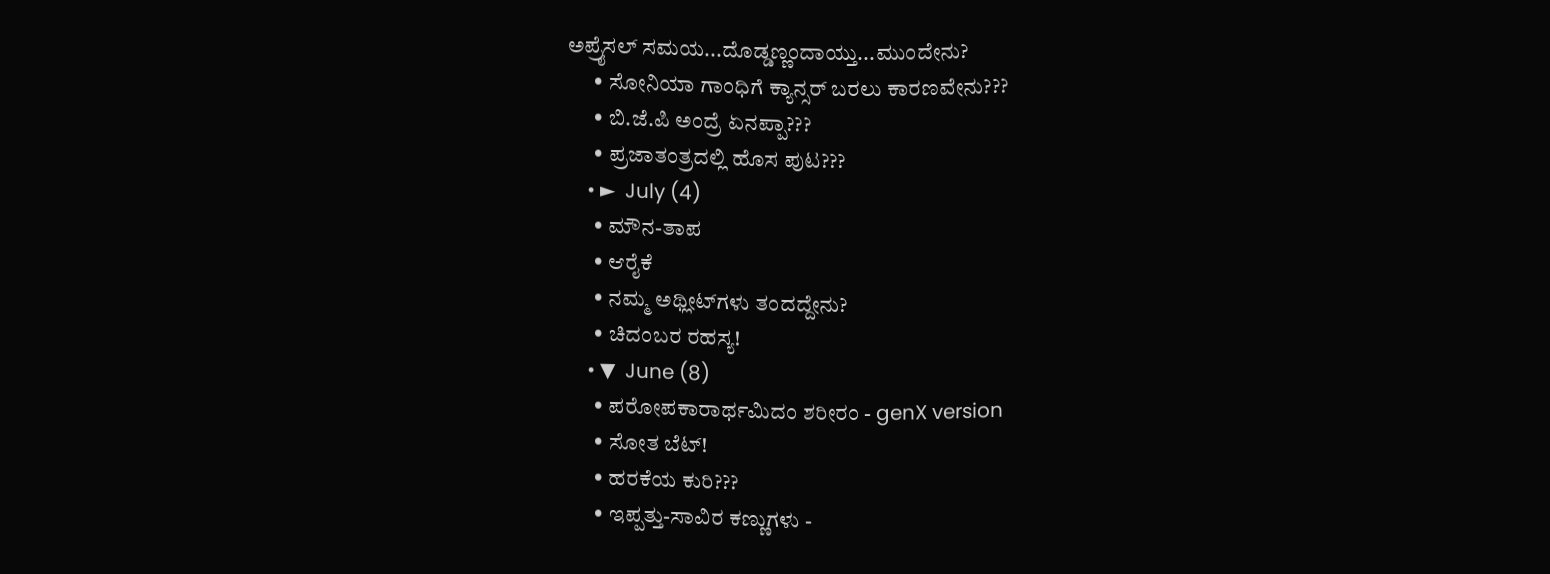ಅಪ್ರೈಸಲ್ ಸಮಯ...ದೊಡ್ಡಣ್ಣಂದಾಯ್ತು...ಮುಂದೇನು?
      • ಸೋನಿಯಾ ಗಾಂಧಿಗೆ ಕ್ಯಾನ್ಸರ್ ಬರಲು ಕಾರಣವೇನು???
      • ಬಿ.ಜೆ.ಪಿ ಅಂದ್ರೆ ಏನಪ್ಪಾ???
      • ಪ್ರಜಾತಂತ್ರದಲ್ಲಿ ಹೊಸ ಪುಟ???
    • ►  July (4)
      • ಮೌನ-ತಾಪ
      • ಆರೈಕೆ
      • ನಮ್ಮ ಅಥ್ಲೀಟ್‍ಗಳು ತಂದದ್ದೇನು?
      • ಚಿದಂಬರ ರಹಸ್ಯ!
    • ▼  June (8)
      • ಪರೋಪಕಾರಾರ್ಥಮಿದಂ ಶರೀರಂ - genX version
      • ಸೋತ ಬೆಟ್!
      • ಹರಕೆಯ ಕುರಿ???
      • ಇಪ್ಪತ್ತು-ಸಾವಿರ ಕಣ್ಣುಗಳು -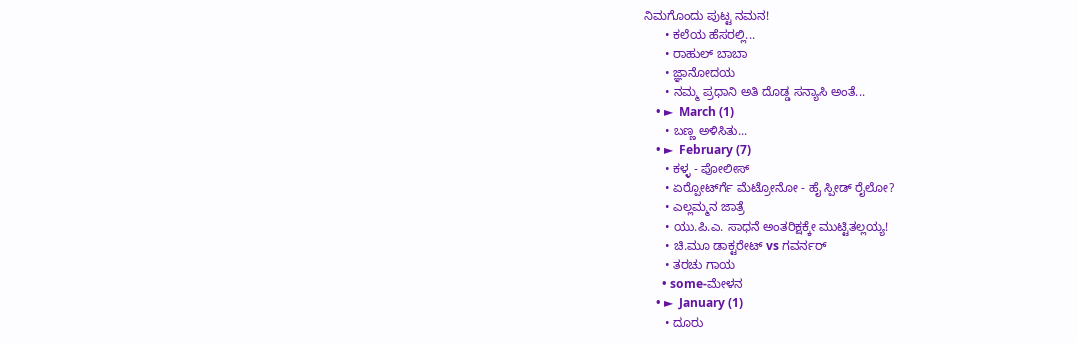ನಿಮಗೊಂದು ಪುಟ್ಟ ನಮನ!
      • ಕಲೆಯ ಹೆಸರಲ್ಲಿ...
      • ರಾಹುಲ್ ಬಾಬಾ
      • ಜ್ಞಾನೋದಯ
      • ನಮ್ಮ ಪ್ರಧಾನಿ ಅತಿ ದೊಡ್ಡ ಸನ್ಯಾಸಿ ಅಂತೆ...
    • ►  March (1)
      • ಬಣ್ಣ ಅಳಿಸಿತು...
    • ►  February (7)
      • ಕಳ್ಳ - ಪೋಲೀಸ್
      • ಏರ‍್ಪೋರ್ಟ್‍ಗೆ ಮೆಟ್ರೋನೋ - ಹೈ ಸ್ಪೀಡ್ ರೈಲೋ?
      • ಎಲ್ಲಮ್ಮನ ಜಾತ್ರೆ
      • ಯು.ಪಿ.ಎ. ಸಾಧನೆ ಅಂತರಿಕ್ಷಕ್ಕೇ ಮುಟ್ಟಿತಲ್ಲಯ್ಯ!
      • ಚಿ.ಮೂ ಡಾಕ್ಟರೇಟ್ vs ಗವರ್ನರ್
      • ತರಚು ಗಾಯ
      • some-ಮೇಳನ
    • ►  January (1)
      • ದೂರು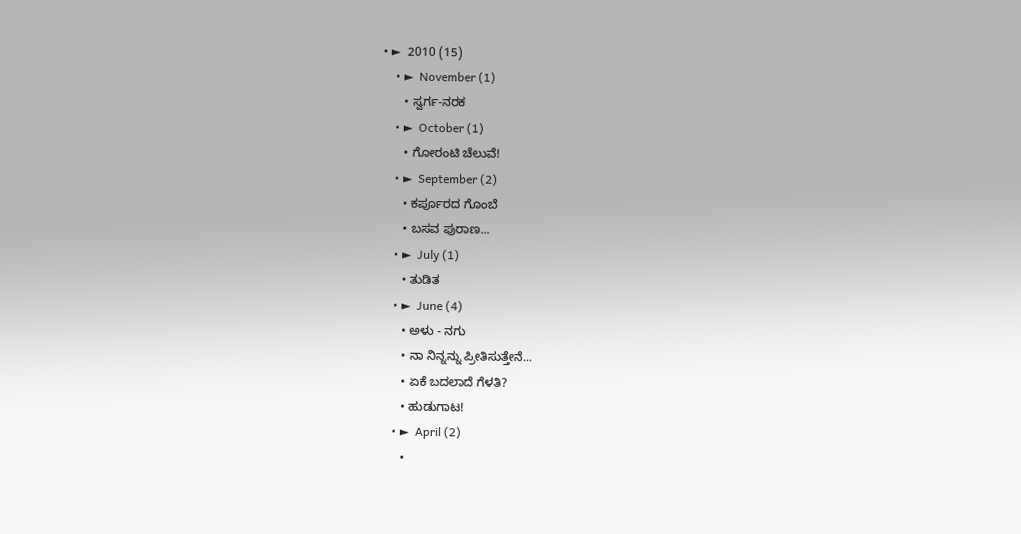• ►  2010 (15)
    • ►  November (1)
      • ಸ್ವರ್ಗ-ನರಕ
    • ►  October (1)
      • ಗೋರಂಟಿ ಚೆಲುವೆ!
    • ►  September (2)
      • ಕರ್ಪೂರದ ಗೊಂಬೆ
      • ಬಸವ ಪುರಾಣ...
    • ►  July (1)
      • ತುಡಿತ
    • ►  June (4)
      • ಅಳು - ನಗು
      • ನಾ ನಿನ್ನನ್ನು ಪ್ರೀತಿಸುತ್ತೇನೆ...
      • ಏಕೆ ಬದಲಾದೆ ಗೆಳತಿ?
      • ಹುಡುಗಾಟ!
    • ►  April (2)
      •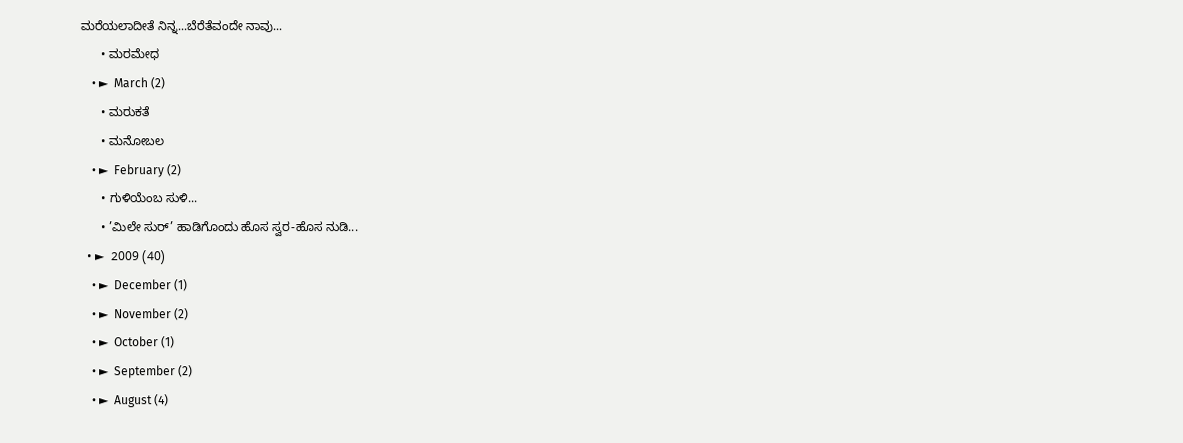ಮರೆಯಲಾದೀತೆ ನಿನ್ನ...ಬೆರೆತೆವಂದೇ ನಾವು...
      • ಮರಮೇಧ
    • ►  March (2)
      • ಮರುಕತೆ
      • ಮನೋಬಲ
    • ►  February (2)
      • ಗುಳಿಯೆಂಬ ಸುಳಿ...
      • ’ಮಿಲೇ ಸುರ್’ ಹಾಡಿಗೊಂದು ಹೊಸ ಸ್ವರ-ಹೊಸ ನುಡಿ...
  • ►  2009 (40)
    • ►  December (1)
    • ►  November (2)
    • ►  October (1)
    • ►  September (2)
    • ►  August (4)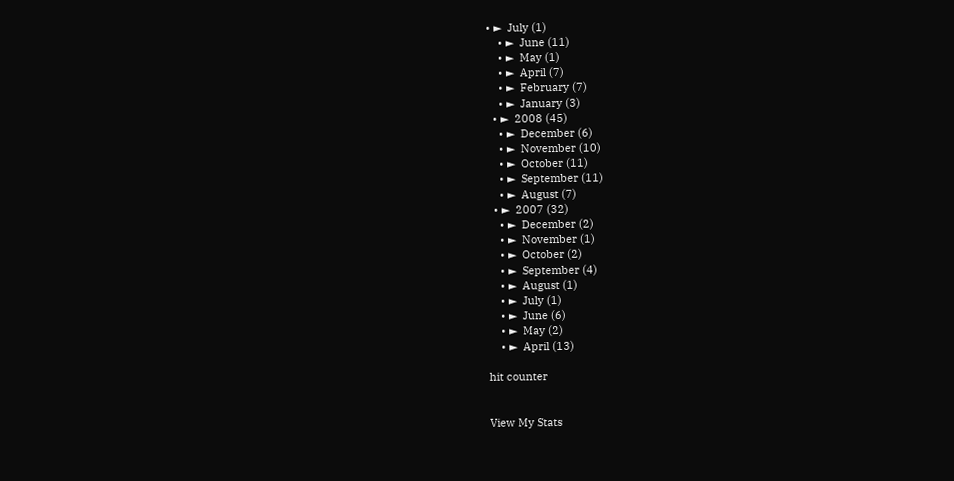• ►  July (1)
    • ►  June (11)
    • ►  May (1)
    • ►  April (7)
    • ►  February (7)
    • ►  January (3)
  • ►  2008 (45)
    • ►  December (6)
    • ►  November (10)
    • ►  October (11)
    • ►  September (11)
    • ►  August (7)
  • ►  2007 (32)
    • ►  December (2)
    • ►  November (1)
    • ►  October (2)
    • ►  September (4)
    • ►  August (1)
    • ►  July (1)
    • ►  June (6)
    • ►  May (2)
    • ►  April (13)

hit counter


View My Stats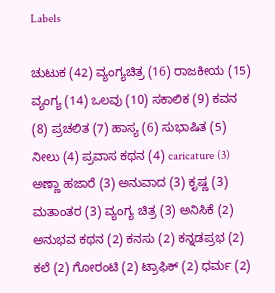Labels

ಚುಟುಕ (42) ವ್ಯಂಗ್ಯಚಿತ್ರ (16) ರಾಜಕೀಯ (15) ವ್ಯಂಗ್ಯ (14) ಒಲವು (10) ಸಕಾಲಿಕ (9) ಕವನ (8) ಪ್ರಚಲಿತ (7) ಹಾಸ್ಯ (6) ಸುಭಾಷಿತ (5) ನೀಲು (4) ಪ್ರವಾಸ ಕಥನ (4) caricature (3) ಅಣ್ಣಾ ಹಜಾರೆ (3) ಅನುವಾದ (3) ಕೃಷ್ಣ (3) ಮತಾಂತರ (3) ವ್ಯಂಗ್ಯ ಚಿತ್ರ (3) ಅನಿಸಿಕೆ (2) ಅನುಭವ ಕಥನ (2) ಕನಸು (2) ಕನ್ನಡಪ್ರಭ (2) ಕಲೆ (2) ಗೋರಂಟಿ (2) ಟ್ರಾಫಿಕ್ (2) ಧರ್ಮ (2)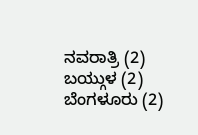ನವರಾತ್ರಿ (2) ಬಯ್ಗುಳ (2) ಬೆಂಗಳೂರು (2)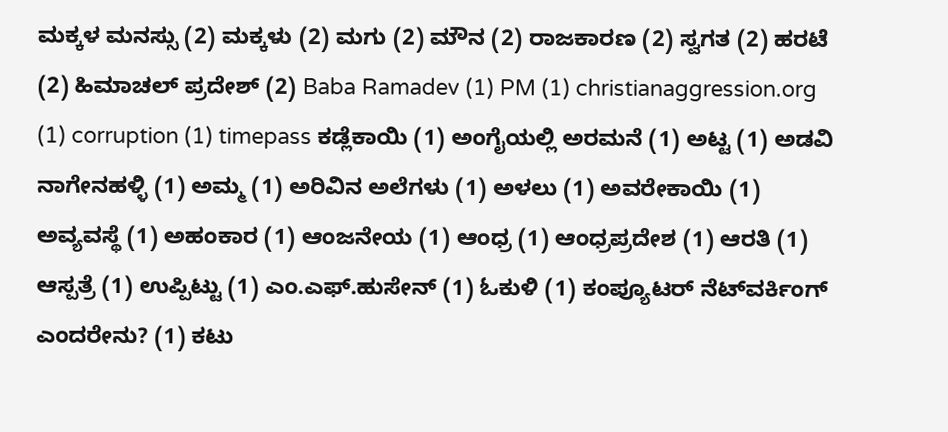ಮಕ್ಕಳ ಮನಸ್ಸು (2) ಮಕ್ಕಳು (2) ಮಗು (2) ಮೌನ (2) ರಾಜಕಾರಣ (2) ಸ್ವಗತ (2) ಹರಟೆ (2) ಹಿಮಾಚಲ್ ಪ್ರದೇಶ್ (2) Baba Ramadev (1) PM (1) christianaggression.org (1) corruption (1) timepass ಕಡ್ಲೆಕಾಯಿ (1) ಅಂಗೈಯಲ್ಲಿ ಅರಮನೆ (1) ಅಟ್ಟ (1) ಅಡವಿ ನಾಗೇನಹಳ್ಳಿ (1) ಅಮ್ಮ (1) ಅರಿವಿನ ಅಲೆಗಳು (1) ಅಳಲು (1) ಅವರೇಕಾಯಿ (1) ಅವ್ಯವಸ್ಥೆ (1) ಅಹಂಕಾರ (1) ಆಂಜನೇಯ (1) ಆಂಧ್ರ (1) ಆಂಧ್ರಪ್ರದೇಶ (1) ಆರತಿ (1) ಆಸ್ಪತ್ರೆ (1) ಉಪ್ಪಿಟ್ಟು (1) ಎಂ.ಎಫ್.ಹುಸೇನ್ (1) ಓಕುಳಿ (1) ಕಂಪ್ಯೂಟರ್ ನೆಟ್‍ವರ್ಕಿಂಗ್ ಎಂದರೇನು? (1) ಕಟು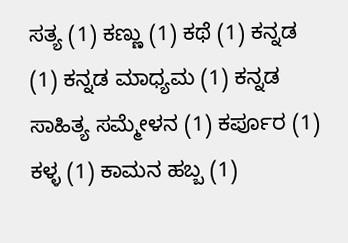ಸತ್ಯ (1) ಕಣ್ಣು (1) ಕಥೆ (1) ಕನ್ನಡ (1) ಕನ್ನಡ ಮಾಧ್ಯಮ (1) ಕನ್ನಡ ಸಾಹಿತ್ಯ ಸಮ್ಮೇಳನ (1) ಕರ್ಪೂರ (1) ಕಳ್ಳ (1) ಕಾಮನ ಹಬ್ಬ (1)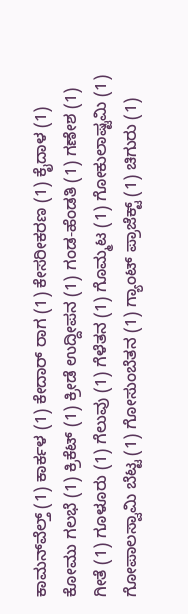ಕಾಮನ್‍ವೆಲ್ತ್ (1) ಕಾರ್ಕಳ (1) ಕೇದಾರ್ ರಾಗ (1) ಕೇಸರೀಕರಣ (1) ಕೈದಾಳ (1) ಕೋಮು ಗಲಭೆ (1) ಕ್ರಿಕೆಟ್ (1) ಕ್ರೀಡೆ ಉದ್ದೀಪನ (1) ಗಂಡ-ಹೆಂಡತಿ (1) ಗಣೇಶ (1) ಗೀತೆ (1) ಗೂಳೂರು (1) ಗೆಲುವು (1) ಗೆಳೆತನ (1) ಗೊಮ್ಮಟ (1) ಗೋಕುಲಾಷ್ಟಮಿ (1) ಗೋಪಾಲಸ್ವಾಮಿ ಬೆಟ್ಟ (1) ಗೋಸುಂಬೆತನ (1) ಗ್ಯಾಂಟ್ ಪ್ರಾಜೆಕ್ಟ್ (1) ಚಿಗುರು (1)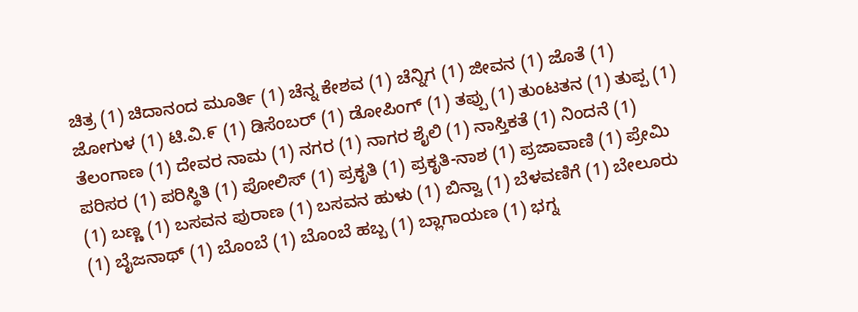ಚಿತ್ರ (1) ಚಿದಾನಂದ ಮೂರ್ತಿ (1) ಚೆನ್ನ ಕೇಶವ (1) ಚೆನ್ನಿಗ (1) ಜೀವನ (1) ಜೊತೆ (1) ಜೋಗುಳ (1) ಟಿ.ವಿ.೯ (1) ಡಿಸೆಂಬರ್ (1) ಡೋಪಿಂಗ್ (1) ತಪ್ಪು (1) ತುಂಟತನ (1) ತುಪ್ಪ (1) ತೆಲಂಗಾಣ (1) ದೇವರ ನಾಮ (1) ನಗರ (1) ನಾಗರ ಶೈಲಿ (1) ನಾಸ್ತಿಕತೆ (1) ನಿಂದನೆ (1) ಪರಿಸರ (1) ಪರಿಸ್ಥಿತಿ (1) ಪೋಲಿಸ್ (1) ಪ್ರಕೃತಿ (1) ಪ್ರಕೃತಿ-ನಾಶ (1) ಪ್ರಜಾವಾಣಿ (1) ಪ್ರೇಮಿ (1) ಬಣ್ಣ (1) ಬಸವನ ಪುರಾಣ (1) ಬಸವನ ಹುಳು (1) ಬಿನ್ವಾ (1) ಬೆಳವಣಿಗೆ (1) ಬೇಲೂರು (1) ಬೈಜನಾಥ್ (1) ಬೊಂಬೆ (1) ಬೊಂಬೆ ಹಬ್ಬ (1) ಬ್ಲಾಗಾಯಣ (1) ಭಗ್ನ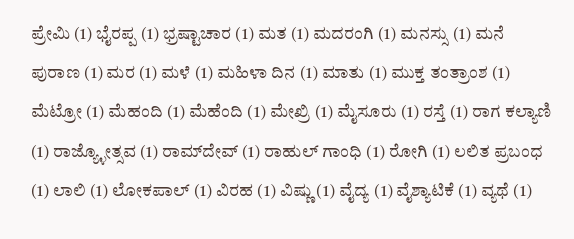ಪ್ರೇಮಿ (1) ಭೈರಪ್ಪ (1) ಭ್ರಷ್ಟಾಚಾರ (1) ಮತ (1) ಮದರಂಗಿ (1) ಮನಸ್ಸು (1) ಮನೆ ಪುರಾಣ (1) ಮರ (1) ಮಳೆ (1) ಮಹಿಳಾ ದಿನ (1) ಮಾತು (1) ಮುಕ್ತ ತಂತ್ರಾಂಶ (1) ಮೆಟ್ರೋ (1) ಮೆಹಂದಿ (1) ಮೆಹೆಂದಿ (1) ಮೇಖ್ರಿ (1) ಮೈಸೂರು (1) ರಸ್ತೆ (1) ರಾಗ ಕಲ್ಯಾಣಿ (1) ರಾಜ್ಯ್ಳೋತ್ಸವ (1) ರಾಮ್‍ದೇವ್ (1) ರಾಹುಲ್ ಗಾಂಧಿ (1) ರೋಗಿ (1) ಲಲಿತ ಪ್ರಬಂಧ (1) ಲಾಲಿ (1) ಲೋಕಪಾಲ್ (1) ವಿರಹ (1) ವಿಷ್ಣು (1) ವೈದ್ಯ (1) ವೈಶ್ಯಾಟಿಕೆ (1) ವ್ಯಥೆ (1)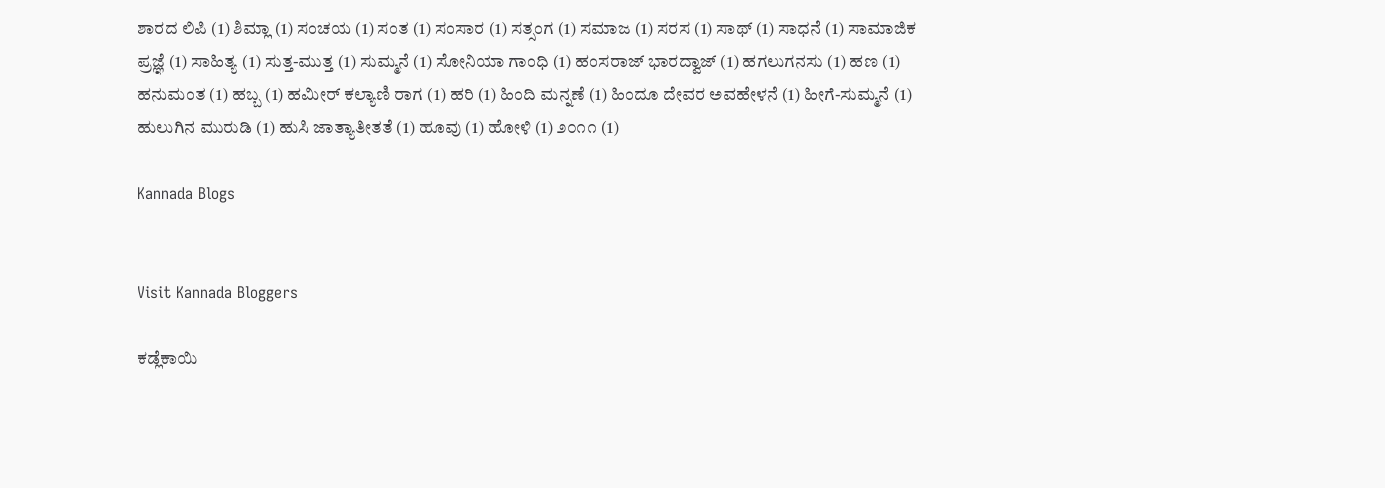ಶಾರದ ಲಿಪಿ (1) ಶಿಮ್ಲಾ (1) ಸಂಚಯ (1) ಸಂತ (1) ಸಂಸಾರ (1) ಸತ್ಸಂಗ (1) ಸಮಾಜ (1) ಸರಸ (1) ಸಾಥ್ (1) ಸಾಧನೆ (1) ಸಾಮಾಜಿಕ ಪ್ರಜ್ಞೆ (1) ಸಾಹಿತ್ಯ (1) ಸುತ್ತ-ಮುತ್ತ (1) ಸುಮ್ಮನೆ (1) ಸೋನಿಯಾ ಗಾಂಧಿ (1) ಹಂಸರಾಜ್ ಭಾರದ್ವಾಜ್ (1) ಹಗಲುಗನಸು (1) ಹಣ (1) ಹನುಮಂತ (1) ಹಬ್ಬ (1) ಹಮೀರ್ ಕಲ್ಯಾಣಿ ರಾಗ (1) ಹರಿ (1) ಹಿಂದಿ ಮನ್ನಣೆ (1) ಹಿಂದೂ ದೇವರ ಅವಹೇಳನೆ (1) ಹೀಗೆ-ಸುಮ್ಮನೆ (1) ಹುಲುಗಿನ ಮುರುಡಿ (1) ಹುಸಿ ಜಾತ್ಯಾತೀತತೆ (1) ಹೂವು (1) ಹೋಳಿ (1) ೨೦೧೧ (1)

Kannada Blogs


Visit Kannada Bloggers

ಕಡ್ಲೆಕಾಯಿ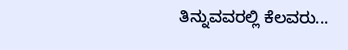ತಿನ್ನುವವರಲ್ಲಿ ಕೆಲವರು...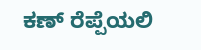ಕಣ್ ರೆಪ್ಪೆಯಲಿ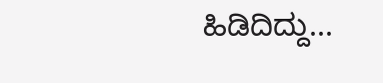ಹಿಡಿದಿದ್ದು...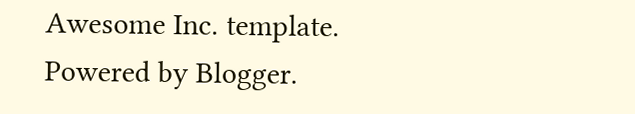Awesome Inc. template. Powered by Blogger.